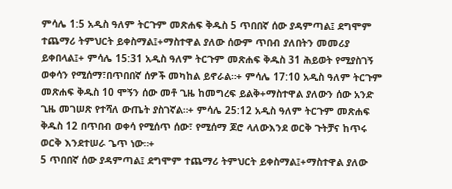ምሳሌ 1:5 አዲስ ዓለም ትርጉም መጽሐፍ ቅዱስ 5 ጥበበኛ ሰው ያዳምጣል፤ ደግሞም ተጨማሪ ትምህርት ይቀስማል፤+ማስተዋል ያለው ሰውም ጥበብ ያለበትን መመሪያ ይቀበላል፤+ ምሳሌ 15:31 አዲስ ዓለም ትርጉም መጽሐፍ ቅዱስ 31 ሕይወት የሚያስገኝ ወቀሳን የሚሰማ፣በጥበበኛ ሰዎች መካከል ይኖራል።+ ምሳሌ 17:10 አዲስ ዓለም ትርጉም መጽሐፍ ቅዱስ 10 ሞኝን ሰው መቶ ጊዜ ከመግረፍ ይልቅ+ማስተዋል ያለውን ሰው አንድ ጊዜ መገሠጽ የተሻለ ውጤት ያስገኛል።+ ምሳሌ 25:12 አዲስ ዓለም ትርጉም መጽሐፍ ቅዱስ 12 በጥበብ ወቀሳ የሚሰጥ ሰው፣ የሚሰማ ጆሮ ላለውእንደ ወርቅ ጉትቻና ከጥሩ ወርቅ እንደተሠራ ጌጥ ነው።+
5 ጥበበኛ ሰው ያዳምጣል፤ ደግሞም ተጨማሪ ትምህርት ይቀስማል፤+ማስተዋል ያለው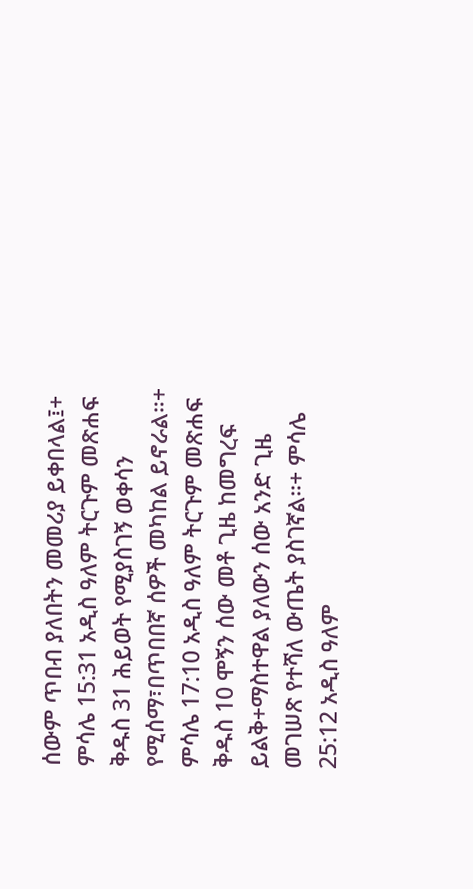ሰውም ጥበብ ያለበትን መመሪያ ይቀበላል፤+ ምሳሌ 15:31 አዲስ ዓለም ትርጉም መጽሐፍ ቅዱስ 31 ሕይወት የሚያስገኝ ወቀሳን የሚሰማ፣በጥበበኛ ሰዎች መካከል ይኖራል።+ ምሳሌ 17:10 አዲስ ዓለም ትርጉም መጽሐፍ ቅዱስ 10 ሞኝን ሰው መቶ ጊዜ ከመግረፍ ይልቅ+ማስተዋል ያለውን ሰው አንድ ጊዜ መገሠጽ የተሻለ ውጤት ያስገኛል።+ ምሳሌ 25:12 አዲስ ዓለም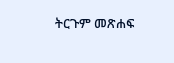ትርጉም መጽሐፍ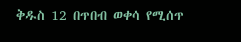ቅዱስ 12 በጥበብ ወቀሳ የሚሰጥ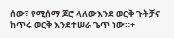ሰው፣ የሚሰማ ጆሮ ላለውእንደ ወርቅ ጉትቻና ከጥሩ ወርቅ እንደተሠራ ጌጥ ነው።+